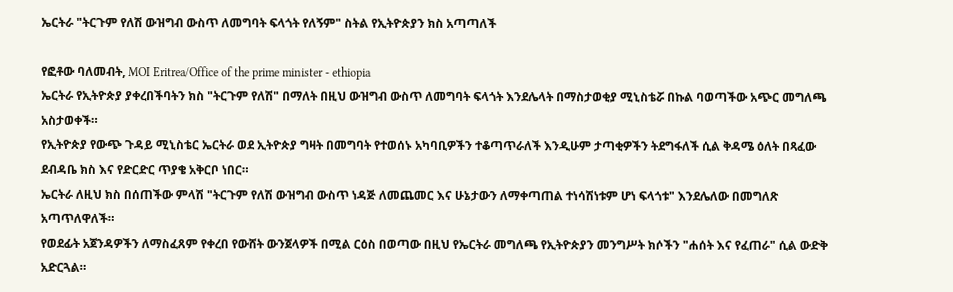ኤርትራ "ትርጉም የለሽ ውዝግብ ውስጥ ለመግባት ፍላጎት የለኝም" ስትል የኢትዮጵያን ክስ አጣጣለች

የፎቶው ባለመብት, MOI Eritrea/Office of the prime minister - ethiopia
ኤርትራ የኢትዮጵያ ያቀረበችባትን ክስ "ትርጉም የለሽ" በማለት በዚህ ውዝግብ ውስጥ ለመግባት ፍላጎት እንደሌላት በማስታወቂያ ሚኒስቴሯ በኩል ባወጣችው አጭር መግለጫ አስታወቀች።
የኢትዮጵያ የውጭ ጉዳይ ሚኒስቴር ኤርትራ ወደ ኢትዮጵያ ግዛት በመግባት የተወሰኑ አካባቢዎችን ተቆጣጥራለች እንዲሁም ታጣቂዎችን ትደግፋለች ሲል ቅዳሜ ዕለት በጻፈው ደብዳቤ ክስ እና የድርድር ጥያቄ አቅርቦ ነበር።
ኤርትራ ለዚህ ክስ በሰጠችው ምላሽ "ትርጉም የለሽ ውዝግብ ውስጥ ነዳጅ ለመጨመር እና ሁኔታውን ለማቀጣጠል ተነሳሽነቱም ሆነ ፍላጎቱ" እንደሌለው በመግለጽ አጣጥለዋለች።
የወደፊት አጀንዳዎችን ለማስፈጸም የቀረበ የውሸት ውንጀላዎች በሚል ርዕስ በወጣው በዚህ የኤርትራ መግለጫ የኢትዮጵያን መንግሥት ክሶችን "ሐሰት እና የፈጠራ" ሲል ውድቅ አድርጓል።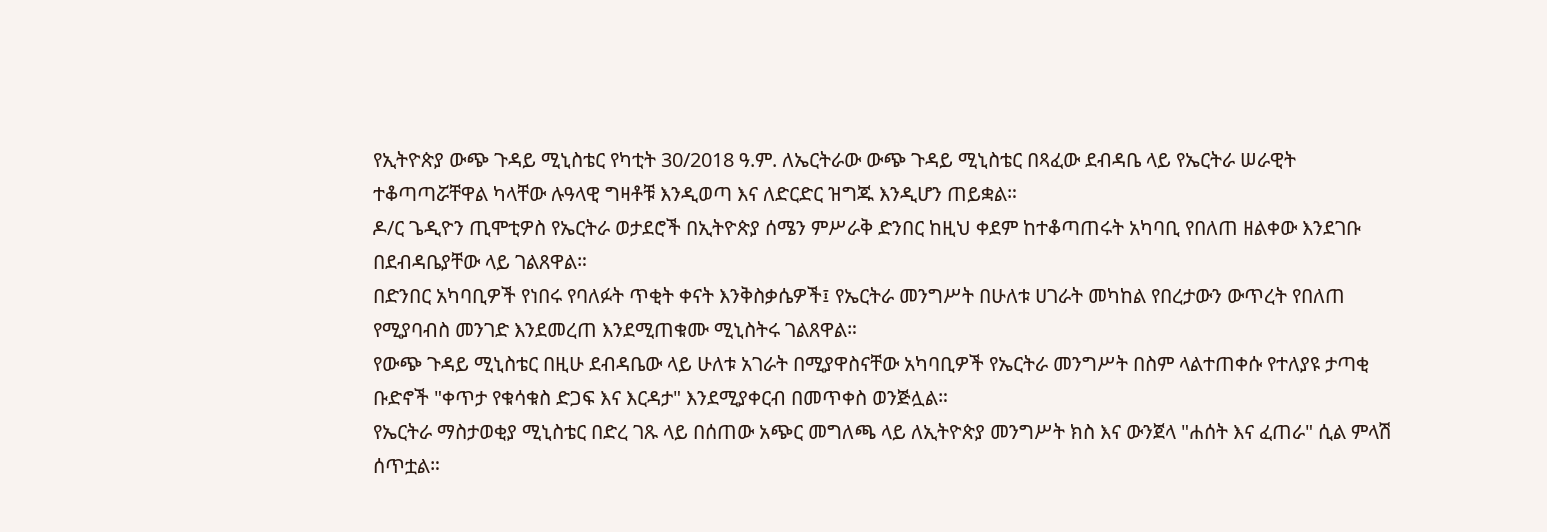የኢትዮጵያ ውጭ ጉዳይ ሚኒስቴር የካቲት 30/2018 ዓ.ም. ለኤርትራው ውጭ ጉዳይ ሚኒስቴር በጻፈው ደብዳቤ ላይ የኤርትራ ሠራዊት ተቆጣጣሯቸዋል ካላቸው ሉዓላዊ ግዛቶቹ እንዲወጣ እና ለድርድር ዝግጁ እንዲሆን ጠይቋል።
ዶ/ር ጌዲዮን ጢሞቲዎስ የኤርትራ ወታደሮች በኢትዮጵያ ሰሜን ምሥራቅ ድንበር ከዚህ ቀደም ከተቆጣጠሩት አካባቢ የበለጠ ዘልቀው እንደገቡ በደብዳቤያቸው ላይ ገልጸዋል።
በድንበር አካባቢዎች የነበሩ የባለፉት ጥቂት ቀናት እንቅስቃሴዎች፤ የኤርትራ መንግሥት በሁለቱ ሀገራት መካከል የበረታውን ውጥረት የበለጠ የሚያባብስ መንገድ እንደመረጠ እንደሚጠቁሙ ሚኒስትሩ ገልጸዋል።
የውጭ ጉዳይ ሚኒስቴር በዚሁ ደብዳቤው ላይ ሁለቱ አገራት በሚያዋስናቸው አካባቢዎች የኤርትራ መንግሥት በስም ላልተጠቀሱ የተለያዩ ታጣቂ ቡድኖች "ቀጥታ የቁሳቁስ ድጋፍ እና እርዳታ" እንደሚያቀርብ በመጥቀስ ወንጅሏል።
የኤርትራ ማስታወቂያ ሚኒስቴር በድረ ገጹ ላይ በሰጠው አጭር መግለጫ ላይ ለኢትዮጵያ መንግሥት ክስ እና ውንጀላ "ሐሰት እና ፈጠራ" ሲል ምላሽ ሰጥቷል።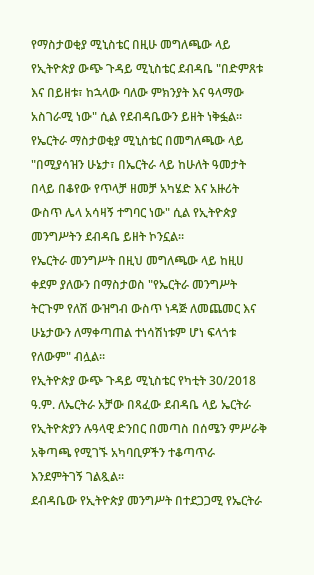የማስታወቂያ ሚኒስቴር በዚሁ መግለጫው ላይ የኢትዮጵያ ውጭ ጉዳይ ሚኒስቴር ደብዳቤ "በድምጸቱ እና በይዘቱ፣ ከኋላው ባለው ምክንያት እና ዓላማው አስገራሚ ነው" ሲል የደብዳቤውን ይዘት ነቅፏል።
የኤርትራ ማስታወቂያ ሚኒስቴር በመግለጫው ላይ "በሚያሳዝን ሁኔታ፣ በኤርትራ ላይ ከሁለት ዓመታት በላይ በቆየው የጥላቻ ዘመቻ አካሄድ እና አዙሪት ውስጥ ሌላ አሳዛኝ ተግባር ነው" ሲል የኢትዮጵያ መንግሥትን ደብዳቤ ይዘት ኮንኗል።
የኤርትራ መንግሥት በዚህ መግለጫው ላይ ከዚሀ ቀደም ያለውን በማስታወስ "የኤርትራ መንግሥት ትርጉም የለሽ ውዝግብ ውስጥ ነዳጅ ለመጨመር እና ሁኔታውን ለማቀጣጠል ተነሳሽነቱም ሆነ ፍላጎቱ የለውም" ብሏል።
የኢትዮጵያ ውጭ ጉዳይ ሚኒስቴር የካቲት 30/2018 ዓ.ም. ለኤርትራ አቻው በጻፈው ደብዳቤ ላይ ኤርትራ የኢትዮጵያን ሉዓላዊ ድንበር በመጣስ በሰሜን ምሥራቅ አቅጣጫ የሚገኙ አካባቢዎችን ተቆጣጥራ እንደምትገኝ ገልጿል።
ደብዳቤው የኢትዮጵያ መንግሥት በተደጋጋሚ የኤርትራ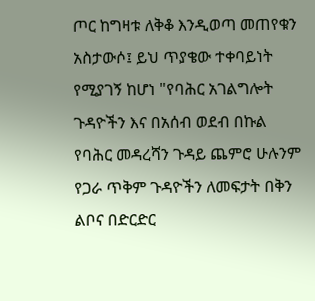ጦር ከግዛቱ ለቅቆ እንዲወጣ መጠየቁን አስታውሶ፤ ይህ ጥያቄው ተቀባይነት የሚያገኝ ከሆነ "የባሕር አገልግሎት ጉዳዮችን እና በአሰብ ወደብ በኩል የባሕር መዳረሻን ጉዳይ ጨምሮ ሁሉንም የጋራ ጥቅም ጉዳዮችን ለመፍታት በቅን ልቦና በድርድር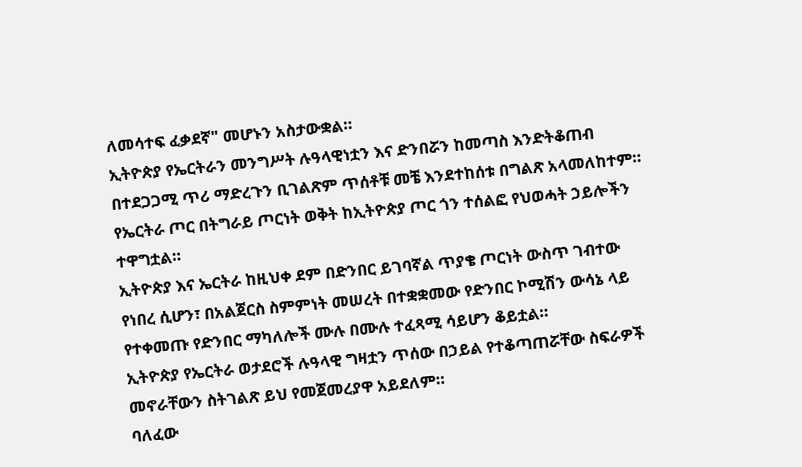ለመሳተፍ ፈቃደኛ" መሆኑን አስታውቋል።
ኢትዮጵያ የኤርትራን መንግሥት ሉዓላዊነቷን እና ድንበሯን ከመጣስ እንድትቆጠብ በተደጋጋሚ ጥሪ ማድረጉን ቢገልጽም ጥሰቶቹ መቼ እንደተከሰቱ በግልጽ አላመለከተም።
የኤርትራ ጦር በትግራይ ጦርነት ወቅት ከኢትዮጵያ ጦር ጎን ተሰልፎ የህወሓት ኃይሎችን ተዋግቷል።
ኢትዮጵያ እና ኤርትራ ከዚህቀ ደም በድንበር ይገባኛል ጥያቄ ጦርነት ውስጥ ገብተው የነበረ ሲሆን፣ በአልጀርስ ስምምነት መሠረት በተቋቋመው የድንበር ኮሚሽን ውሳኔ ላይ የተቀመጡ የድንበር ማካለሎች ሙሉ በሙሉ ተፈጻሚ ሳይሆን ቆይቷል።
ኢትዮጵያ የኤርትራ ወታደሮች ሉዓላዊ ግዛቷን ጥሰው በኃይል የተቆጣጠሯቸው ስፍራዎች መኖራቸውን ስትገልጽ ይህ የመጀመረያዋ አይደለም።
ባለፈው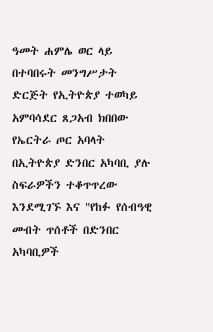ዓመት ሐምሌ ወር ላይ በተባበሩት መንግሥታት ድርጅት የኢትዮጵያ ተወካይ አምባሳደር ጸጋአብ ክበበው የኤርትራ ጦር አባላት በኢትዮጵያ ድንበር አካባቢ ያሉ ስፍራዎችን ተቆጥጥረው እንደሚገኙ እና "የከፉ የሰብዓዊ መብት ጥሰቶች በድንበር አካባቢዎች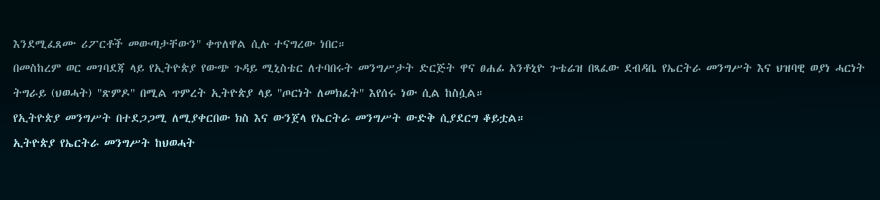እንደሚፈጸሙ ሪፖርቶች መውጣታቸውን" ቀጥለዋል ሲሉ ተናግረው ነበር።
በመስከረም ወር መገባደጃ ላይ የኢትዮጵያ የውጭ ጉዳይ ሚኒስቴር ለተባበሩት መንግሥታት ድርጅት ዋና ፀሐፊ አንቶኒዮ ጉቴሬዝ በጻፈው ደብዳቤ የኤርትራ መንግሥት እና ህዝባዊ ወያነ ሓርነት ትግራይ (ህወሓት) "ጽምዶ" በሚል ጥምረት ኢትዮጵያ ላይ "ጦርነት ለመክፈት" እየሰሩ ነው ሲል ከስሷል።
የኢትዮጵያ መንግሥት በተደጋጋሚ ለሚያቀርበው ክስ እና ውንጀላ የኤርትራ መንግሥት ውድቅ ሲያደርግ ቆይቷል።
ኢትዮጵያ የኤርትራ መንግሥት ከህወሓት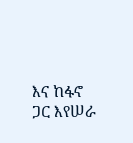እና ከፋኖ ጋር እየሠራ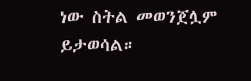ነው ስትል መወንጀሏም ይታወሳል።